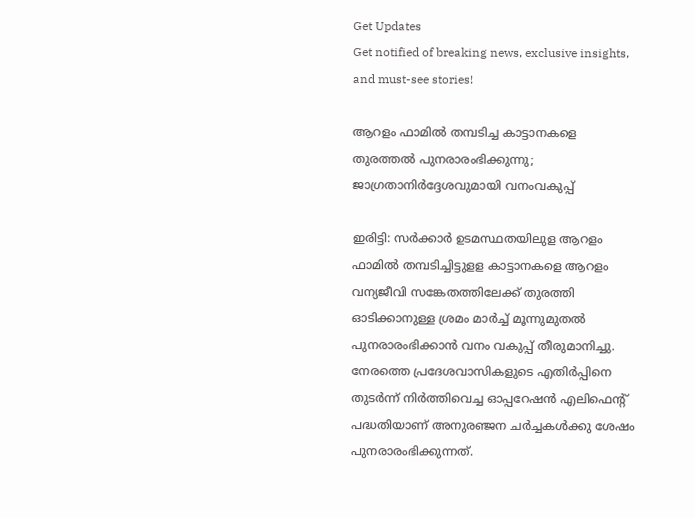Get Updates
Get notified of breaking news, exclusive insights, and must-see stories!

ആറളം ഫാമില്‍ തമ്പടിച്ച കാട്ടാനകളെ തുരത്തല്‍ പുനരാരംഭിക്കുന്നു; ജാഗ്രതാനിര്‍ദ്ദേശവുമായി വനംവകുപ്പ്

ഇരിട്ടി: സര്‍ക്കാര്‍ ഉടമസ്ഥതയിലുള ആറളം ഫാമില്‍ തമ്പടിച്ചിട്ടുളള കാട്ടാനകളെ ആറളം വന്യജീവി സങ്കേതത്തിലേക്ക് തുരത്തി ഓടിക്കാനുള്ള ശ്രമം മാര്‍ച്ച് മൂന്നുമുതല്‍ പുനരാരംഭിക്കാന്‍ വനം വകുപ്പ് തീരുമാനിച്ചു. നേരത്തെ പ്രദേശവാസികളുടെ എതിര്‍പ്പിനെ തുടര്‍ന്ന് നിര്‍ത്തിവെച്ച ഓപ്പറേഷന്‍ എലിഫെന്റ് പദ്ധതിയാണ് അനുരഞ്ജന ചര്‍ച്ചകള്‍ക്കു ശേഷം പുനരാരംഭിക്കുന്നത്.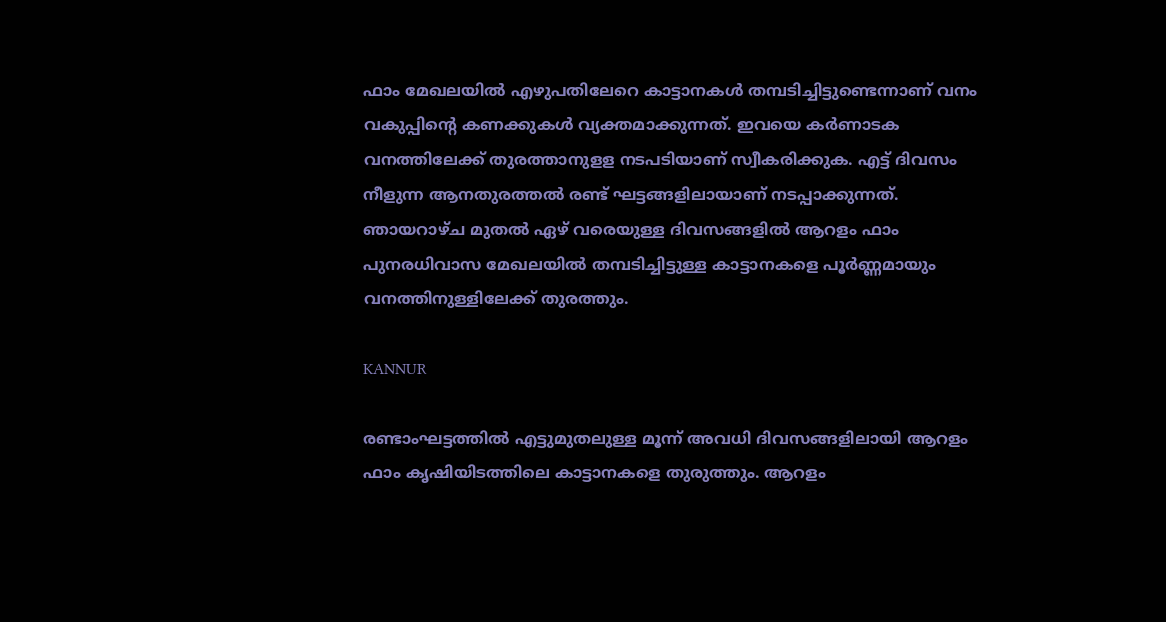ഫാം മേഖലയില്‍ എഴുപതിലേറെ കാട്ടാനകള്‍ തമ്പടിച്ചിട്ടുണ്ടെന്നാണ് വനം വകുപ്പിന്റെ കണക്കുകള്‍ വ്യക്തമാക്കുന്നത്. ഇവയെ കര്‍ണാടക വനത്തിലേക്ക് തുരത്താനുളള നടപടിയാണ് സ്വീകരിക്കുക. എട്ട് ദിവസം നീളുന്ന ആനതുരത്തല്‍ രണ്ട് ഘട്ടങ്ങളിലായാണ് നടപ്പാക്കുന്നത്. ഞായറാഴ്ച മുതല്‍ ഏഴ് വരെയുള്ള ദിവസങ്ങളില്‍ ആറളം ഫാം പുനരധിവാസ മേഖലയില്‍ തമ്പടിച്ചിട്ടുള്ള കാട്ടാനകളെ പൂര്‍ണ്ണമായും വനത്തിനുള്ളിലേക്ക് തുരത്തും.

KANNUR

രണ്ടാംഘട്ടത്തില്‍ എട്ടുമുതലുള്ള മൂന്ന് അവധി ദിവസങ്ങളിലായി ആറളം ഫാം കൃഷിയിടത്തിലെ കാട്ടാനകളെ തുരുത്തും. ആറളം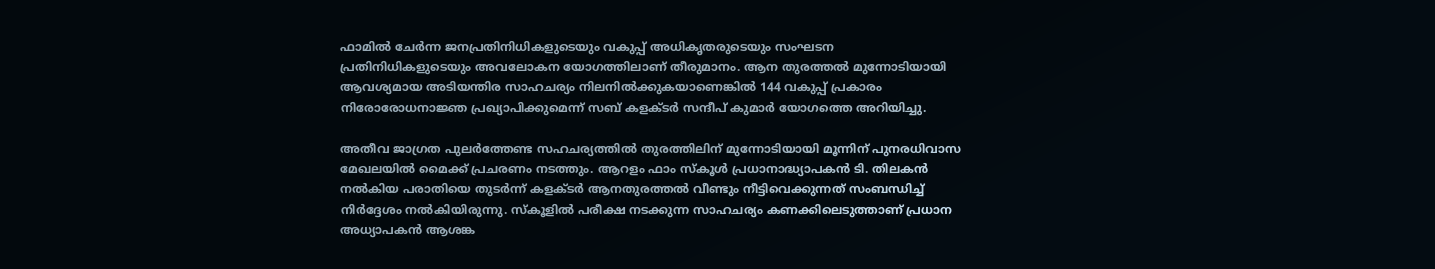ഫാമില്‍ ചേര്‍ന്ന ജനപ്രതിനിധികളുടെയും വകുപ്പ് അധികൃതരുടെയും സംഘടന പ്രതിനിധികളുടെയും അവലോകന യോഗത്തിലാണ് തീരുമാനം. ആന തുരത്തല്‍ മുന്നോടിയായി ആവശ്യമായ അടിയന്തിര സാഹചര്യം നിലനില്‍ക്കുകയാണെങ്കില്‍ 144 വകുപ്പ് പ്രകാരം നിരോരോധനാജ്ഞ പ്രഖ്യാപിക്കുമെന്ന് സബ് കളക്ടര്‍ സന്ദീപ് കുമാര്‍ യോഗത്തെ അറിയിച്ചു.

അതീവ ജാഗ്രത പുലര്‍ത്തേണ്ട സഹചര്യത്തില്‍ തുരത്തിലിന് മുന്നോടിയായി മൂന്നിന് പുനരധിവാസ മേഖലയില്‍ മൈക്ക് പ്രചരണം നടത്തും. ആറളം ഫാം സ്‌കൂള്‍ പ്രധാനാദ്ധ്യാപകന്‍ ടി. തിലകന്‍ നല്‍കിയ പരാതിയെ തുടര്‍ന്ന് കളക്ടര്‍ ആനതുരത്തല്‍ വീണ്ടും നീട്ടിവെക്കുന്നത് സംബന്ധിച്ച് നിര്‍ദ്ദേശം നല്‍കിയിരുന്നു. സ്‌കൂളില്‍ പരീക്ഷ നടക്കുന്ന സാഹചര്യം കണക്കിലെടുത്താണ് പ്രധാന അധ്യാപകന്‍ ആശങ്ക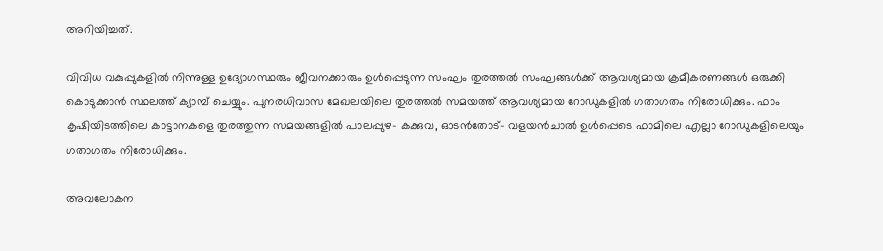അറിയിച്ചത്.

വിവിധ വകുപ്പുകളില്‍ നിന്നുള്ള ഉദ്യോഗസ്ഥരും ജീവനക്കാരും ഉള്‍പ്പെടുന്ന സംഘം തുരത്തല്‍ സംഘങ്ങള്‍ക്ക് ആവശ്യമായ ക്രമീകരണങ്ങള്‍ ഒരുക്കി കൊടുക്കാന്‍ സ്ഥലത്ത് ക്യാമ്പ് ചെയ്യും. പുനരധിവാസ മേഖലയിലെ തുരത്തല്‍ സമയത്ത് ആവശ്യമായ റോഡുകളില്‍ ഗതാഗതം നിരോധിക്കും. ഫാം കൃഷിയിടത്തിലെ കാട്ടാനകളെ തുരത്തുന്ന സമയങ്ങളില്‍ പാലപ്പുഴ- കക്കുവ, ഓടന്‍തോട്- വളയന്‍ചാല്‍ ഉള്‍പ്പെടെ ഫാമിലെ എല്ലാ റോഡുകളിലെയും ഗതാഗതം നിരോധിക്കും.

അവലോകന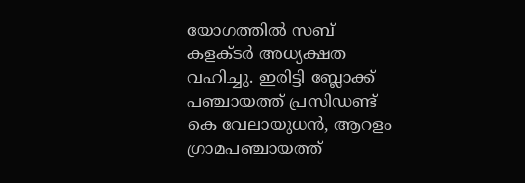യോഗത്തില്‍ സബ് കളക്ടര്‍ അധ്യക്ഷത വഹിച്ചു. ഇരിട്ടി ബ്ലോക്ക് പഞ്ചായത്ത് പ്രസിഡണ്ട് കെ വേലായുധന്‍, ആറളം ഗ്രാമപഞ്ചായത്ത്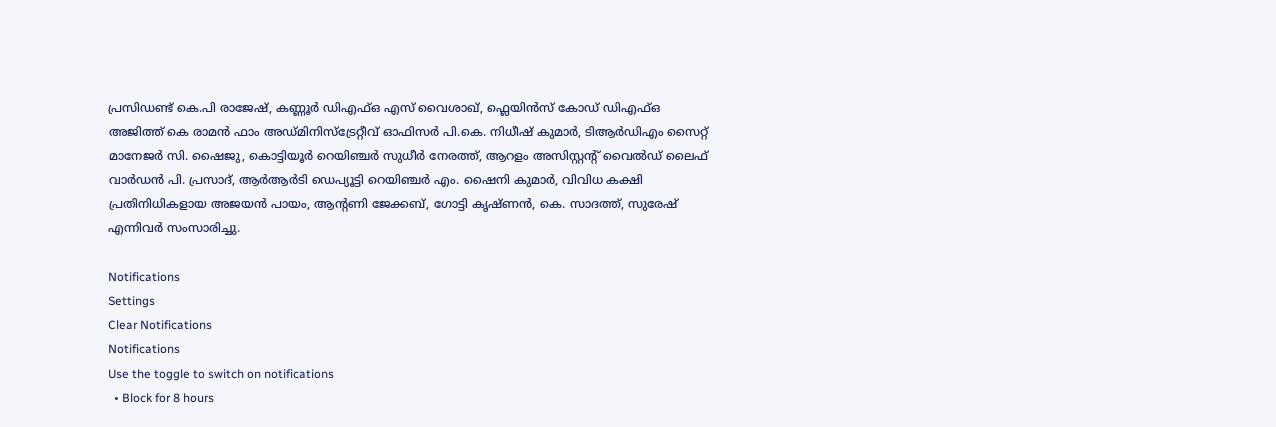പ്രസിഡണ്ട് കെ.പി രാജേഷ്, കണ്ണൂര്‍ ഡിഎഫ്ഒ എസ് വൈശാഖ്, ഫ്ലെയിന്‍സ് കോഡ് ഡിഎഫ്ഒ അജിത്ത് കെ രാമന്‍ ഫാം അഡ്മിനിസ്‌ട്രേറ്റീവ് ഓഫിസര്‍ പി.കെ. നിധീഷ് കുമാര്‍, ടിആര്‍ഡിഎം സൈറ്റ് മാനേജര്‍ സി. ഷൈജു, കൊട്ടിയൂര്‍ റെയിഞ്ചര്‍ സുധീര്‍ നേരത്ത്, ആറളം അസിസ്റ്റന്റ് വൈല്‍ഡ് ലൈഫ് വാര്‍ഡന്‍ പി. പ്രസാദ്, ആര്‍ആര്‍ടി ഡെപ്യൂട്ടി റെയിഞ്ചര്‍ എം. ഷൈനി കുമാര്‍, വിവിധ കക്ഷി പ്രതിനിധികളായ അജയന്‍ പായം, ആന്റണി ജേക്കബ്, ഗോട്ടി കൃഷ്ണന്‍, കെ. സാദത്ത്, സുരേഷ് എന്നിവര്‍ സംസാരിച്ചു.

Notifications
Settings
Clear Notifications
Notifications
Use the toggle to switch on notifications
  • Block for 8 hours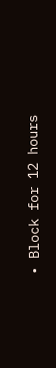• Block for 12 hours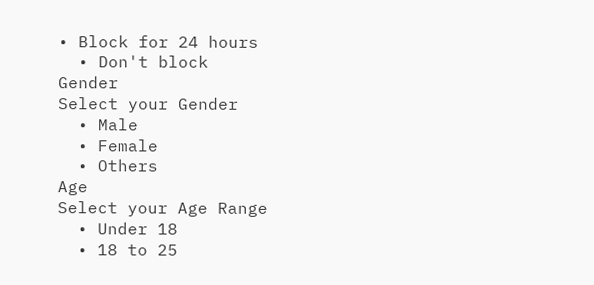• Block for 24 hours
  • Don't block
Gender
Select your Gender
  • Male
  • Female
  • Others
Age
Select your Age Range
  • Under 18
  • 18 to 25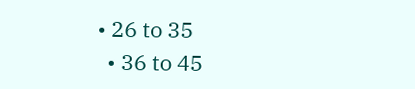• 26 to 35
  • 36 to 45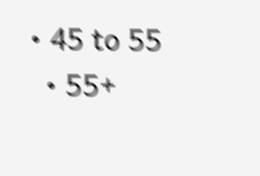• 45 to 55
  • 55+